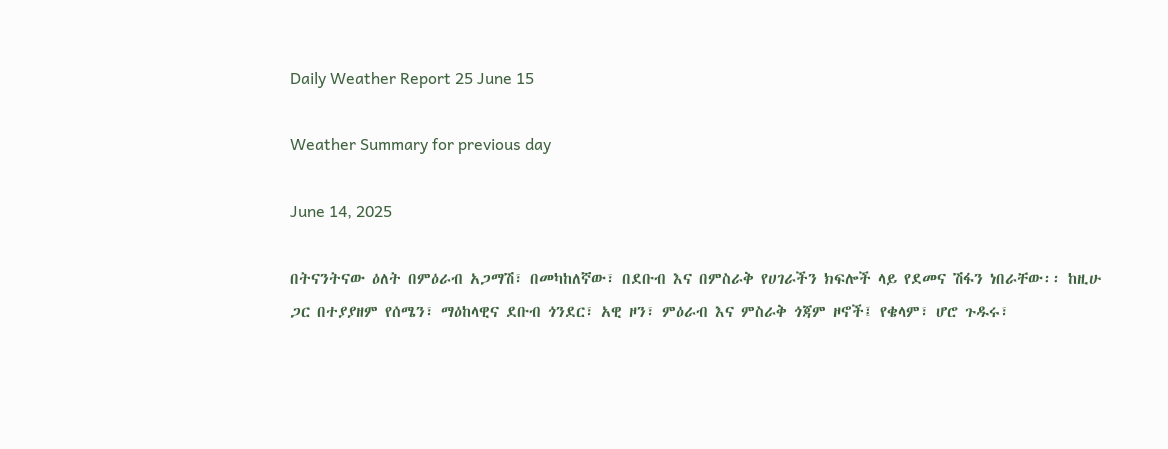Daily Weather Report 25 June 15

Weather Summary for previous day

June 14, 2025

በትናንትናው ዕለት በምዕራብ አጋማሽ፣ በመካከለኛው፣ በደቡብ እና በምስራቅ የሀገራችን ክፍሎች ላይ የደመና ሽፋን ነበራቸው፡፡ ከዚሁ ጋር በተያያዘም የሰሜን፣ ማዕከላዊና ደቡብ ጎንደር፣ አዊ ዞን፣ ምዕራብ እና ምስራቅ ጎጃም ዞኖች፤ የቄላም፣ ሆሮ ጉዱሩ፣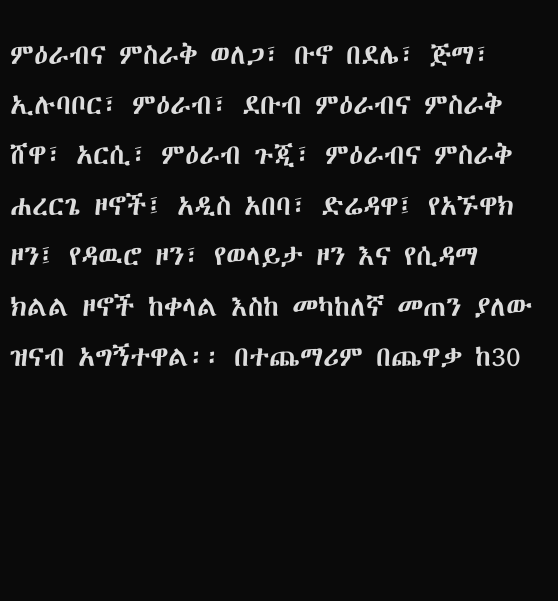ምዕራብና ምስራቅ ወለጋ፣ ቡኖ በደሌ፣ ጅማ፣ ኢሉባቦር፣ ምዕራብ፣ ደቡብ ምዕራብና ምስራቅ ሸዋ፣ አርሲ፣ ምዕራብ ጉጂ፣ ምዕራብና ምስራቅ ሐረርጌ ዞኖች፤ አዲስ አበባ፣ ድሬዳዋ፤ የአኙዋክ ዞን፤ የዳዉሮ ዞን፣ የወላይታ ዞን እና የሲዳማ ክልል ዞኖች ከቀላል እስከ መካከለኛ መጠን ያለው ዝናብ አግኝተዋል፡፡ በተጨማሪም በጨዋቃ ከ30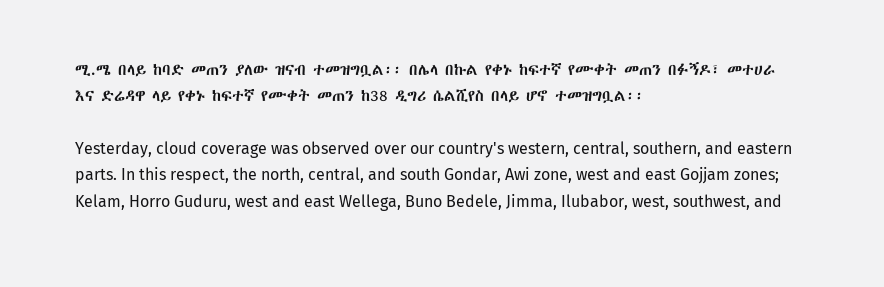ሚ.ሜ በላይ ከባድ መጠን ያለው ዝናብ ተመዝግቧል፡፡ በሌላ በኩል የቀኑ ከፍተኛ የሙቀት መጠን በፉኝዶ፣ መተሀራ እና ድሬዳዋ ላይ የቀኑ ከፍተኛ የሙቀት መጠን ከ38 ዲግሪ ሴልሺየስ በላይ ሆኖ ተመዝግቧል፡፡

Yesterday, cloud coverage was observed over our country's western, central, southern, and eastern parts. In this respect, the north, central, and south Gondar, Awi zone, west and east Gojjam zones; Kelam, Horro Guduru, west and east Wellega, Buno Bedele, Jimma, Ilubabor, west, southwest, and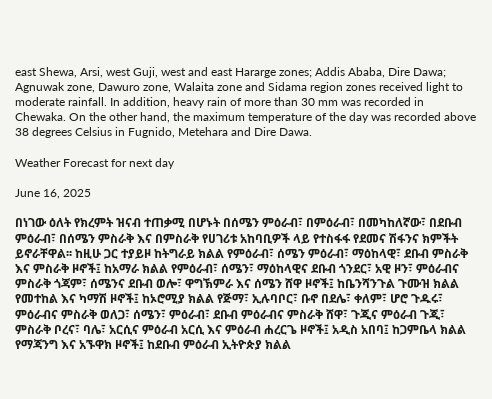east Shewa, Arsi, west Guji, west and east Hararge zones; Addis Ababa, Dire Dawa; Agnuwak zone, Dawuro zone, Walaita zone and Sidama region zones received light to moderate rainfall. In addition, heavy rain of more than 30 mm was recorded in Chewaka. On the other hand, the maximum temperature of the day was recorded above 38 degrees Celsius in Fugnido, Metehara and Dire Dawa.

Weather Forecast for next day

June 16, 2025

በነገው ዕለት የክረምት ዝናብ ተጠቃሚ በሆኑት በሰሜን ምዕራብ፣ በምዕራብ፣ በመካከለኛው፣ በደቡብ ምዕራብ፣ በሰሜን ምስራቅ እና በምስራቅ የሀገሪቱ አከባቢዎች ላይ የተስፋፋ የደመና ሽፋንና ክምችት ይኖራቸዋል፡፡ ከዚሁ ጋር ተያይዞ ከትግራይ ክልል የምዕራብ፣ ሰሜን ምዕራብ፣ ማዕከላዊ፣ ደቡብ ምስራቅ እና ምስራቅ ዞኖች፤ ከአማራ ክልል የምዕራብ፣ ሰሜን፣ ማዕከላዊና ደቡብ ጎንደር፣ አዊ ዞን፣ ምዕራብና ምስራቅ ጎጃም፣ ሰሜንና ደቡብ ወሎ፣ ዋግኽምራ እና ሰሜን ሸዋ ዞኖች፤ ከቤንሻንጉል ጉሙዝ ክልል የመተከል እና ካማሽ ዞኖች፤ ከኦሮሚያ ክልል የጅማ፣ ኢሉባቦር፣ ቡኖ በደሌ፣ ቀለም፣ ሆሮ ጉዱሩ፣ ምዕራብና ምስራቅ ወለጋ፣ ሰሜን፣ ምዕራብ፣ ደቡብ ምዕራብና ምስራቅ ሸዋ፣ ጉጂና ምዕራብ ጉጂ፣ ምስራቅ ቦረና፣ ባሌ፣ አርሲና ምዕራብ አርሲ እና ምዕራብ ሐረርጌ ዞኖች፤ አዲስ አበባ፤ ከጋምቤላ ክልል የማጃንግ እና አኙዋክ ዞኖች፤ ከደቡብ ምዕራብ ኢትዮጵያ ክልል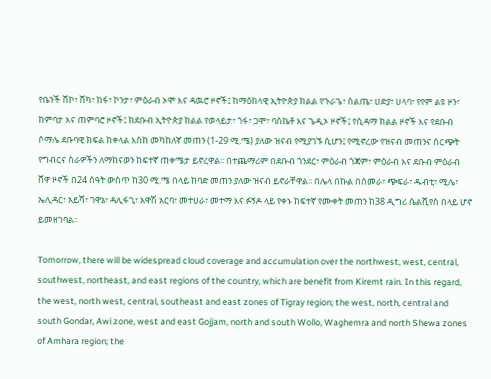የቤንች ሸኮ፣ ሸካ፣ ከፋ፣ ኮንታ፣ ምዕራብ ኦሞ እና ዳዉሮ ዞኖች፤ ከማዕከላዊ ኢትዮጵያ ክልል የጉራጌ፣ ስልጤ፣ ሀድያ፣ ሀላባ፣ የየም ልዩ ዞን፣ ከምባታ እና ጠምባሮ ዞኖች፤ ከደቡብ ኢትዮጵያ ክልል የወላይታ፣ ጎፋ፣ ጋሞ፣ ባስኬቶ እና ጌዲኦ ዞኖች፤ የሲዳማ ክልል ዞኖች እና የደቡብ ሶማሌ ደቡባዊ ክፍል ከቀላል እስከ መካከለኛ መጠን (1-29 ሚ.ሜ) ያለው ዝናብ የሚያገኙ ሲሆን፤ የሚኖረው የዝናብ መጠንና ስርጭት የግብርና ስራዎችን ለማከናወን ከፍተኛ ጠቀሜታ ይኖረዋል፡፡ በተጨማሪም በደቡብ ጎንደር፣ ምዕራብ ጎጃም፣ ምዕራብ እና ደቡብ ምዕራብ ሸዋ ዞኖች በ24 ሰዓት ውስጥ ከ30 ሚ.ሜ በላይ ከባድ መጠን ያለው ዝናብ ይኖራቸዋል፡፡ በሌላ በኩል በሰመራ፣ ጭፍራ፣ ዱብቲ፣ ሚሌ፣ ኤሊዳር፣ አይሻ፣ ገዋኔ፣ ዳሊፋጊ፣ አዋሽ አርባ፣ መተሀራ፣ መተማ እና ፉኝዶ ላይ የቀኑ ከፍተኛ የሙቀት መጠን ከ38 ዲግሪ ሴልሺየስ በላይ ሆኖ ይመዘገባል፡፡

Tomorrow, there will be widespread cloud coverage and accumulation over the northwest, west, central, southwest, northeast, and east regions of the country, which are benefit from Kiremt rain. In this regard, the west, north west, central, southeast and east zones of Tigray region; the west, north, central and south Gondar, Awi zone, west and east Gojjam, north and south Wollo, Waghemra and north Shewa zones of Amhara region; the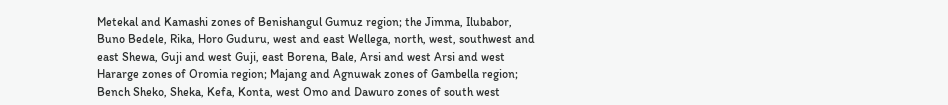Metekal and Kamashi zones of Benishangul Gumuz region; the Jimma, Ilubabor, Buno Bedele, Rika, Horo Guduru, west and east Wellega, north, west, southwest and east Shewa, Guji and west Guji, east Borena, Bale, Arsi and west Arsi and west Hararge zones of Oromia region; Majang and Agnuwak zones of Gambella region; Bench Sheko, Sheka, Kefa, Konta, west Omo and Dawuro zones of south west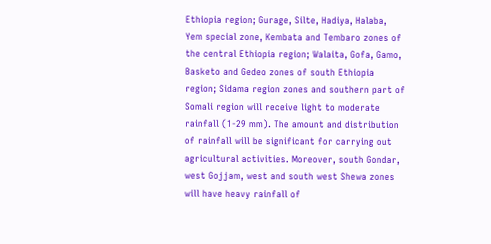Ethiopia region; Gurage, Silte, Hadiya, Halaba, Yem special zone, Kembata and Tembaro zones of the central Ethiopia region; Walaita, Gofa, Gamo, Basketo and Gedeo zones of south Ethiopia region; Sidama region zones and southern part of Somali region will receive light to moderate rainfall (1-29 mm). The amount and distribution of rainfall will be significant for carrying out agricultural activities. Moreover, south Gondar, west Gojjam, west and south west Shewa zones will have heavy rainfall of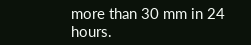more than 30 mm in 24 hours.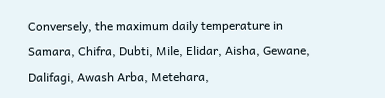Conversely, the maximum daily temperature in Samara, Chifra, Dubti, Mile, Elidar, Aisha, Gewane, Dalifagi, Awash Arba, Metehara,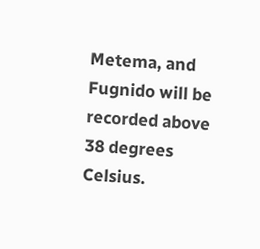Metema, and Fugnido will be recorded above 38 degrees Celsius.